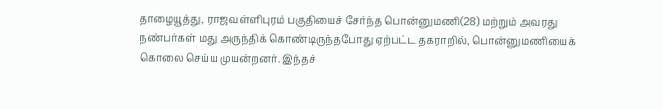தாழையூத்து, ராஜவள்ளிபுரம் பகுதியைச் சேர்ந்த பொன்னுமணி(28) மற்றும் அவரது நண்பர்கள் மது அருந்திக் கொண்டிருந்தபோது ஏற்பட்ட தகராறில், பொன்னுமணியைக் கொலை செய்ய முயன்றனர். இந்தச்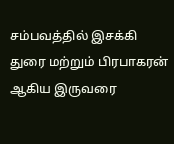சம்பவத்தில் இசக்கி துரை மற்றும் பிரபாகரன் ஆகிய இருவரை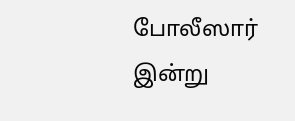போலீஸார் இன்று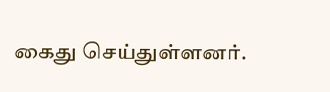கைது செய்துள்ளனர்.